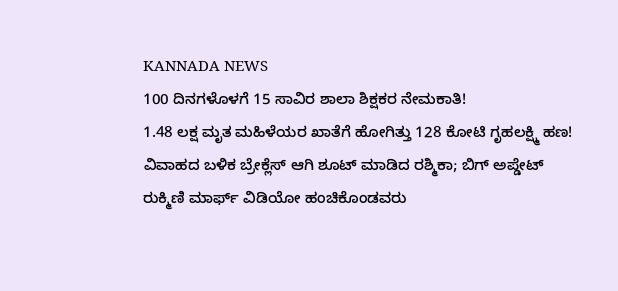KANNADA NEWS
100 ದಿನಗಳೊಳಗೆ 15 ಸಾವಿರ ಶಾಲಾ ಶಿಕ್ಷಕರ ನೇಮಕಾತಿ!
1.48 ಲಕ್ಷ ಮೃತ ಮಹಿಳೆಯರ ಖಾತೆಗೆ ಹೋಗಿತ್ತು 128 ಕೋಟಿ ಗೃಹಲಕ್ಷ್ಮಿ ಹಣ!
ವಿವಾಹದ ಬಳಿಕ ಬ್ರೇಕ್ಲೆಸ್ ಆಗಿ ಶೂಟ್ ಮಾಡಿದ ರಶ್ಮಿಕಾ; ಬಿಗ್ ಅಪ್ಡೇಟ್
ರುಕ್ಮಿಣಿ ಮಾರ್ಫ್ ವಿಡಿಯೋ ಹಂಚಿಕೊಂಡವರು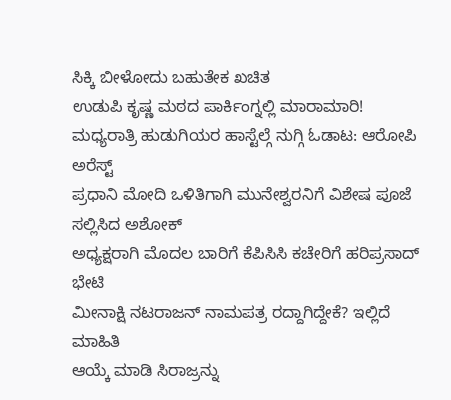ಸಿಕ್ಕಿ ಬೀಳೋದು ಬಹುತೇಕ ಖಚಿತ
ಉಡುಪಿ ಕೃಷ್ಣ ಮಠದ ಪಾರ್ಕಿಂಗ್ನಲ್ಲಿ ಮಾರಾಮಾರಿ!
ಮಧ್ಯರಾತ್ರಿ ಹುಡುಗಿಯರ ಹಾಸ್ಟೆಲ್ಗೆ ನುಗ್ಗಿ ಓಡಾಟ: ಆರೋಪಿ ಅರೆಸ್ಟ್
ಪ್ರಧಾನಿ ಮೋದಿ ಒಳಿತಿಗಾಗಿ ಮುನೇಶ್ವರನಿಗೆ ವಿಶೇಷ ಪೂಜೆ ಸಲ್ಲಿಸಿದ ಅಶೋಕ್
ಅಧ್ಯಕ್ಷರಾಗಿ ಮೊದಲ ಬಾರಿಗೆ ಕೆಪಿಸಿಸಿ ಕಚೇರಿಗೆ ಹರಿಪ್ರಸಾದ್ ಭೇಟಿ
ಮೀನಾಕ್ಷಿ ನಟರಾಜನ್ ನಾಮಪತ್ರ ರದ್ದಾಗಿದ್ದೇಕೆ? ಇಲ್ಲಿದೆ ಮಾಹಿತಿ
ಆಯ್ಕೆ ಮಾಡಿ ಸಿರಾಜ್ರನ್ನು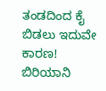ತಂಡದಿಂದ ಕೈ ಬಿಡಲು ಇದುವೇ ಕಾರಣ!
ಬಿರಿಯಾನಿ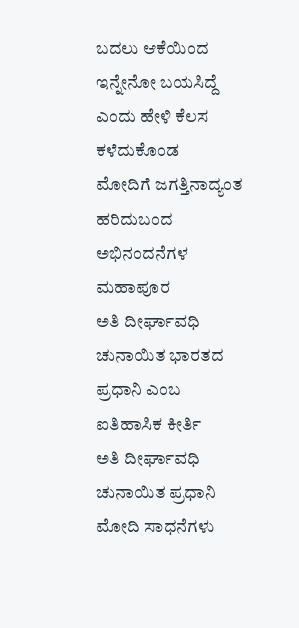ಬದಲು ಆಕೆಯಿಂದ ಇನ್ನೇನೋ ಬಯಸಿದ್ದೆ ಎಂದು ಹೇಳಿ ಕೆಲಸ ಕಳೆದುಕೊಂಡ
ಮೋದಿಗೆ ಜಗತ್ತಿನಾದ್ಯಂತ ಹರಿದುಬಂದ ಅಭಿನಂದನೆಗಳ ಮಹಾಪೂರ
ಅತಿ ದೀರ್ಘಾವಧಿ ಚುನಾಯಿತ ಭಾರತದ ಪ್ರಧಾನಿ ಎಂಬ ಐತಿಹಾಸಿಕ ಕೀರ್ತಿ
ಅತಿ ದೀರ್ಘಾವಧಿ ಚುನಾಯಿತ ಪ್ರಧಾನಿ ಮೋದಿ ಸಾಧನೆಗಳು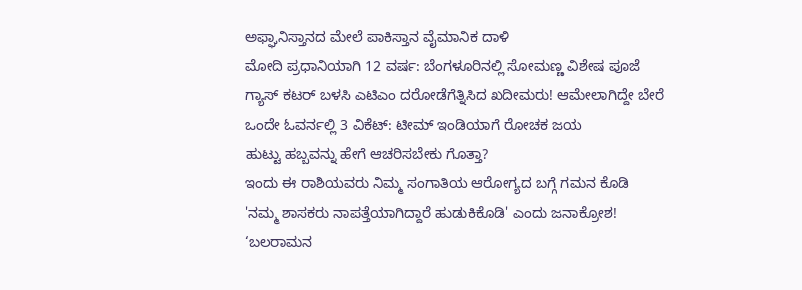ಅಫ್ಘಾನಿಸ್ತಾನದ ಮೇಲೆ ಪಾಕಿಸ್ತಾನ ವೈಮಾನಿಕ ದಾಳಿ
ಮೋದಿ ಪ್ರಧಾನಿಯಾಗಿ 12 ವರ್ಷ: ಬೆಂಗಳೂರಿನಲ್ಲಿ ಸೋಮಣ್ಣ ವಿಶೇಷ ಪೂಜೆ
ಗ್ಯಾಸ್ ಕಟರ್ ಬಳಸಿ ಎಟಿಎಂ ದರೋಡೆಗೆತ್ನಿಸಿದ ಖದೀಮರು! ಆಮೇಲಾಗಿದ್ದೇ ಬೇರೆ
ಒಂದೇ ಓವರ್ನಲ್ಲಿ 3 ವಿಕೆಟ್: ಟೀಮ್ ಇಂಡಿಯಾಗೆ ರೋಚಕ ಜಯ
ಹುಟ್ಟು ಹಬ್ಬವನ್ನು ಹೇಗೆ ಆಚರಿಸಬೇಕು ಗೊತ್ತಾ?
ಇಂದು ಈ ರಾಶಿಯವರು ನಿಮ್ಮ ಸಂಗಾತಿಯ ಆರೋಗ್ಯದ ಬಗ್ಗೆ ಗಮನ ಕೊಡಿ
'ನಮ್ಮ ಶಾಸಕರು ನಾಪತ್ತೆಯಾಗಿದ್ದಾರೆ ಹುಡುಕಿಕೊಡಿ' ಎಂದು ಜನಾಕ್ರೋಶ!
‘ಬಲರಾಮನ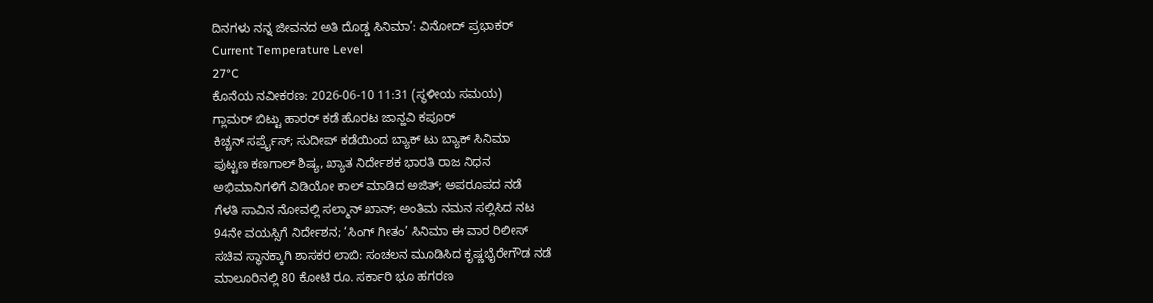ದಿನಗಳು ನನ್ನ ಜೀವನದ ಅತಿ ದೊಡ್ಡ ಸಿನಿಮಾ’: ವಿನೋದ್ ಪ್ರಭಾಕರ್
Current Temperature Level
27°C
ಕೊನೆಯ ನವೀಕರಣ: 2026-06-10 11:31 (ಸ್ಥಳೀಯ ಸಮಯ)
ಗ್ಲಾಮರ್ ಬಿಟ್ಟು ಹಾರರ್ ಕಡೆ ಹೊರಟ ಜಾನ್ಹವಿ ಕಪೂರ್
ಕಿಚ್ಚನ್ ಸರ್ಪ್ರೈಸ್; ಸುದೀಪ್ ಕಡೆಯಿಂದ ಬ್ಯಾಕ್ ಟು ಬ್ಯಾಕ್ ಸಿನಿಮಾ
ಪುಟ್ಟಣ ಕಣಗಾಲ್ ಶಿಷ್ಯ, ಖ್ಯಾತ ನಿರ್ದೇಶಕ ಭಾರತಿ ರಾಜ ನಿಧನ
ಅಭಿಮಾನಿಗಳಿಗೆ ವಿಡಿಯೋ ಕಾಲ್ ಮಾಡಿದ ಅಜಿತ್; ಅಪರೂಪದ ನಡೆ
ಗೆಳತಿ ಸಾವಿನ ನೋವಲ್ಲಿ ಸಲ್ಮಾನ್ ಖಾನ್; ಅಂತಿಮ ನಮನ ಸಲ್ಲಿಸಿದ ನಟ
94ನೇ ವಯಸ್ಸಿಗೆ ನಿರ್ದೇಶನ; ‘ಸಿಂಗ್ ಗೀತಂ’ ಸಿನಿಮಾ ಈ ವಾರ ರಿಲೀಸ್
ಸಚಿವ ಸ್ಥಾನಕ್ಕಾಗಿ ಶಾಸಕರ ಲಾಬಿ: ಸಂಚಲನ ಮೂಡಿಸಿದ ಕೃಷ್ಣಭೈರೇಗೌಡ ನಡೆ
ಮಾಲೂರಿನಲ್ಲಿ 80 ಕೋಟಿ ರೂ. ಸರ್ಕಾರಿ ಭೂ ಹಗರಣ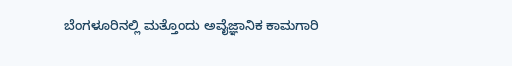ಬೆಂಗಳೂರಿನಲ್ಲಿ ಮತ್ತೊಂದು ಅವೈಜ್ಞಾನಿಕ ಕಾಮಗಾರಿ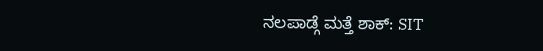ನಲಪಾಡ್ಗೆ ಮತ್ತೆ ಶಾಕ್: SIT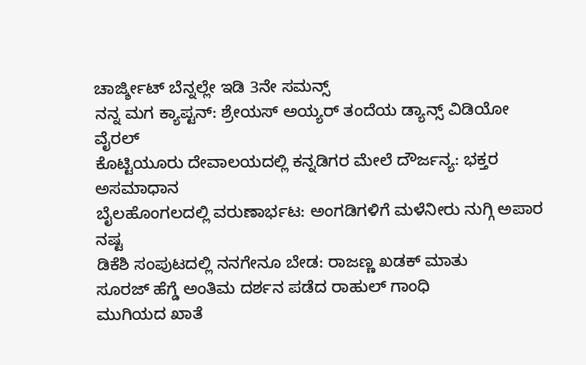ಚಾರ್ಜ್ಶೀಟ್ ಬೆನ್ನಲ್ಲೇ ಇಡಿ 3ನೇ ಸಮನ್ಸ್
ನನ್ನ ಮಗ ಕ್ಯಾಪ್ಟನ್: ಶ್ರೇಯಸ್ ಅಯ್ಯರ್ ತಂದೆಯ ಡ್ಯಾನ್ಸ್ ವಿಡಿಯೋ ವೈರಲ್
ಕೊಟ್ಟಿಯೂರು ದೇವಾಲಯದಲ್ಲಿ ಕನ್ನಡಿಗರ ಮೇಲೆ ದೌರ್ಜನ್ಯ: ಭಕ್ತರ ಅಸಮಾಧಾನ
ಬೈಲಹೊಂಗಲದಲ್ಲಿ ವರುಣಾರ್ಭಟ: ಅಂಗಡಿಗಳಿಗೆ ಮಳೆನೀರು ನುಗ್ಗಿ ಅಪಾರ ನಷ್ಟ
ಡಿಕೆಶಿ ಸಂಪುಟದಲ್ಲಿ ನನಗೇನೂ ಬೇಡ: ರಾಜಣ್ಣ ಖಡಕ್ ಮಾತು
ಸೂರಜ್ ಹೆಗ್ಡೆ ಅಂತಿಮ ದರ್ಶನ ಪಡೆದ ರಾಹುಲ್ ಗಾಂಧಿ
ಮುಗಿಯದ ಖಾತೆ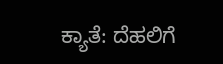ಕ್ಯಾತೆ: ದೆಹಲಿಗೆ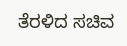ತೆರಳಿದ ಸಚಿವ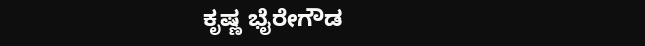ಕೃಷ್ಣ ಭೈರೇಗೌಡ